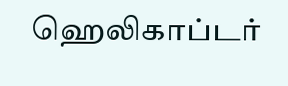ஹெலிகாப்டர்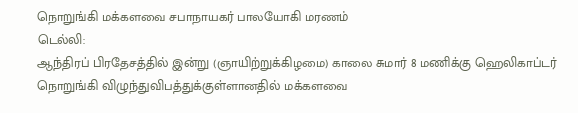நொறுங்கி மக்களவை சபாநாயகர் பாலயோகி மரணம்
டெல்லி:
ஆந்திரப் பிரதேசத்தில் இன்று (ஞாயிற்றுக்கிழமை) காலை சுமார் 8 மணிக்கு ஹெலிகாப்டர் நொறுங்கி விழுந்துவிபத்துக்குள்ளானதில் மக்களவை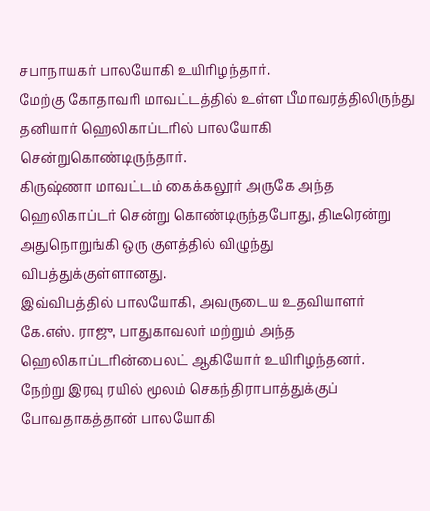சபாநாயகர் பாலயோகி உயிரிழந்தார்.
மேற்கு கோதாவரி மாவட்டத்தில் உள்ள பீமாவரத்திலிருந்து தனியார் ஹெலிகாப்டரில் பாலயோகி சென்றுகொண்டிருந்தார்.
கிருஷ்ணா மாவட்டம் கைக்கலூர் அருகே அந்த ஹெலிகாப்டர் சென்று கொண்டிருந்தபோது, திடீரென்று அதுநொறுங்கி ஒரு குளத்தில் விழுந்து விபத்துக்குள்ளானது.
இவ்விபத்தில் பாலயோகி, அவருடைய உதவியாளர் கே.எஸ். ராஜு, பாதுகாவலர் மற்றும் அந்த ஹெலிகாப்டரின்பைலட் ஆகியோர் உயிரிழந்தனர்.
நேற்று இரவு ரயில் மூலம் செகந்திராபாத்துக்குப் போவதாகத்தான் பாலயோகி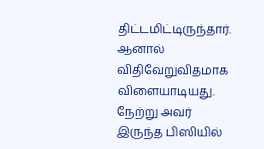திட்டமிட்டிருந்தார். ஆனால் விதிவேறுவிதமாக விளையாடியது. நேற்று அவர் இருந்த பிஸியில்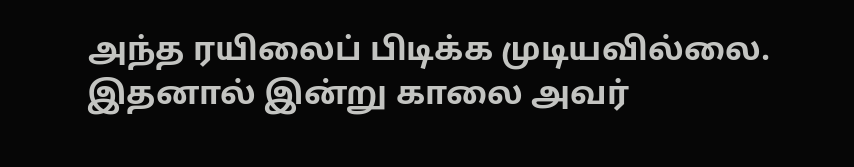அந்த ரயிலைப் பிடிக்க முடியவில்லை.
இதனால் இன்று காலை அவர்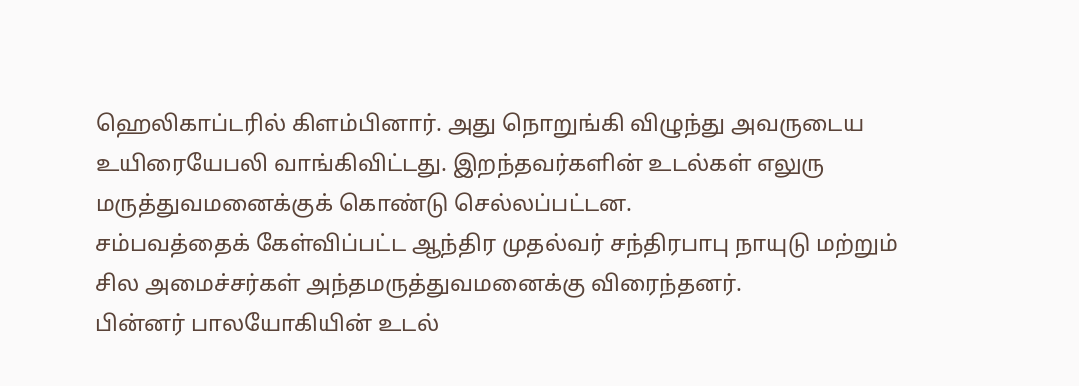ஹெலிகாப்டரில் கிளம்பினார். அது நொறுங்கி விழுந்து அவருடைய உயிரையேபலி வாங்கிவிட்டது. இறந்தவர்களின் உடல்கள் எலுரு மருத்துவமனைக்குக் கொண்டு செல்லப்பட்டன.
சம்பவத்தைக் கேள்விப்பட்ட ஆந்திர முதல்வர் சந்திரபாபு நாயுடு மற்றும் சில அமைச்சர்கள் அந்தமருத்துவமனைக்கு விரைந்தனர்.
பின்னர் பாலயோகியின் உடல்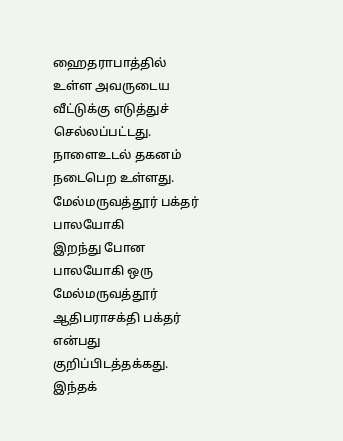ஹைதராபாத்தில் உள்ள அவருடைய வீட்டுக்கு எடுத்துச் செல்லப்பட்டது. நாளைஉடல் தகனம் நடைபெற உள்ளது.
மேல்மருவத்தூர் பக்தர் பாலயோகி
இறந்து போன பாலயோகி ஒரு மேல்மருவத்தூர் ஆதிபராசக்தி பக்தர் என்பது குறிப்பிடத்தக்கது.
இந்தக்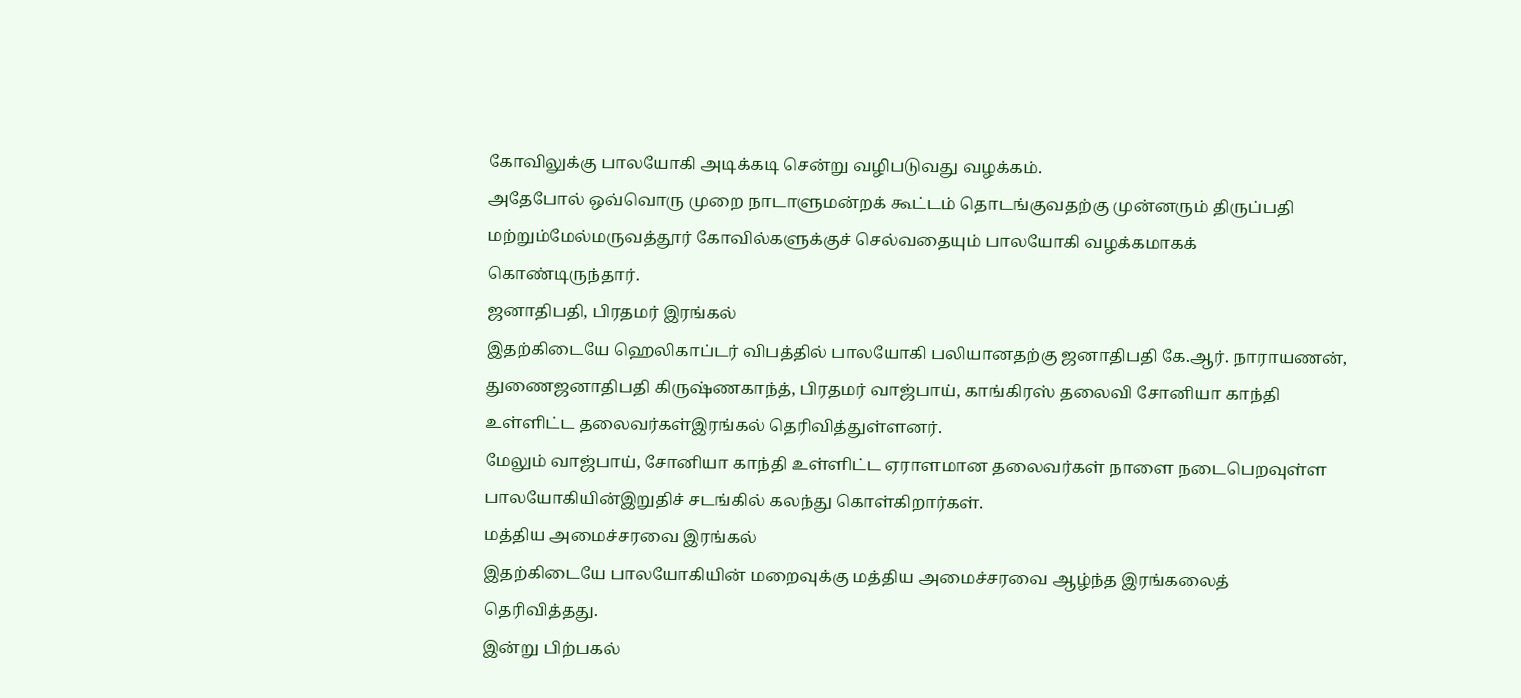கோவிலுக்கு பாலயோகி அடிக்கடி சென்று வழிபடுவது வழக்கம்.
அதேபோல் ஒவ்வொரு முறை நாடாளுமன்றக் கூட்டம் தொடங்குவதற்கு முன்னரும் திருப்பதி மற்றும்மேல்மருவத்தூர் கோவில்களுக்குச் செல்வதையும் பாலயோகி வழக்கமாகக் கொண்டிருந்தார்.
ஜனாதிபதி, பிரதமர் இரங்கல்
இதற்கிடையே ஹெலிகாப்டர் விபத்தில் பாலயோகி பலியானதற்கு ஜனாதிபதி கே.ஆர். நாராயணன், துணைஜனாதிபதி கிருஷ்ணகாந்த், பிரதமர் வாஜ்பாய், காங்கிரஸ் தலைவி சோனியா காந்தி உள்ளிட்ட தலைவர்கள்இரங்கல் தெரிவித்துள்ளனர்.
மேலும் வாஜ்பாய், சோனியா காந்தி உள்ளிட்ட ஏராளமான தலைவர்கள் நாளை நடைபெறவுள்ள பாலயோகியின்இறுதிச் சடங்கில் கலந்து கொள்கிறார்கள்.
மத்திய அமைச்சரவை இரங்கல்
இதற்கிடையே பாலயோகியின் மறைவுக்கு மத்திய அமைச்சரவை ஆழ்ந்த இரங்கலைத் தெரிவித்தது.
இன்று பிற்பகல்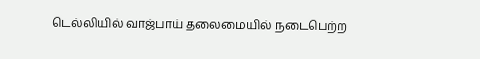டெல்லியில் வாஜ்பாய் தலைமையில் நடைபெற்ற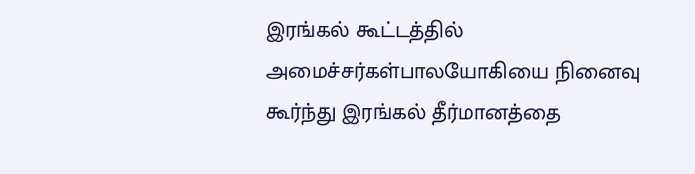இரங்கல் கூட்டத்தில் அமைச்சர்கள்பாலயோகியை நினைவு கூர்ந்து இரங்கல் தீர்மானத்தை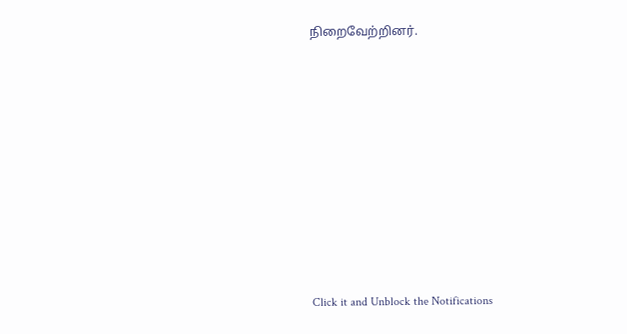நிறைவேற்றினர்.












Click it and Unblock the Notifications